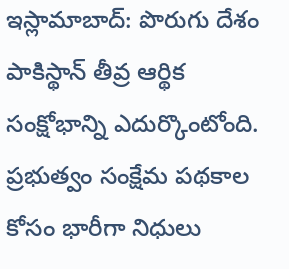ఇస్లామాబాద్: పొరుగు దేశం పాకిస్థాన్ తీవ్ర ఆర్థిక సంక్షోభాన్ని ఎదుర్కొంటోంది. ప్రభుత్వం సంక్షేమ పథకాల కోసం భారీగా నిధులు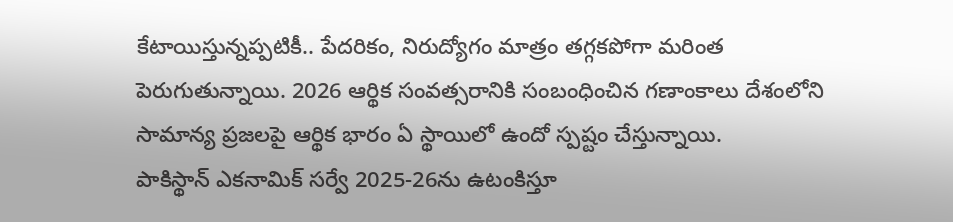కేటాయిస్తున్నప్పటికీ.. పేదరికం, నిరుద్యోగం మాత్రం తగ్గకపోగా మరింత పెరుగుతున్నాయి. 2026 ఆర్థిక సంవత్సరానికి సంబంధించిన గణాంకాలు దేశంలోని సామాన్య ప్రజలపై ఆర్థిక భారం ఏ స్థాయిలో ఉందో స్పష్టం చేస్తున్నాయి.
పాకిస్థాన్ ఎకనామిక్ సర్వే 2025-26ను ఉటంకిస్తూ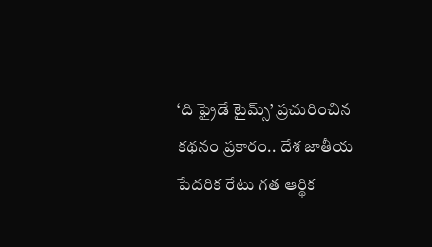‘ది ఫ్రైడే టైమ్స్’ ప్రచురించిన కథనం ప్రకారం.. దేశ జాతీయ పేదరిక రేటు గత ఆర్థిక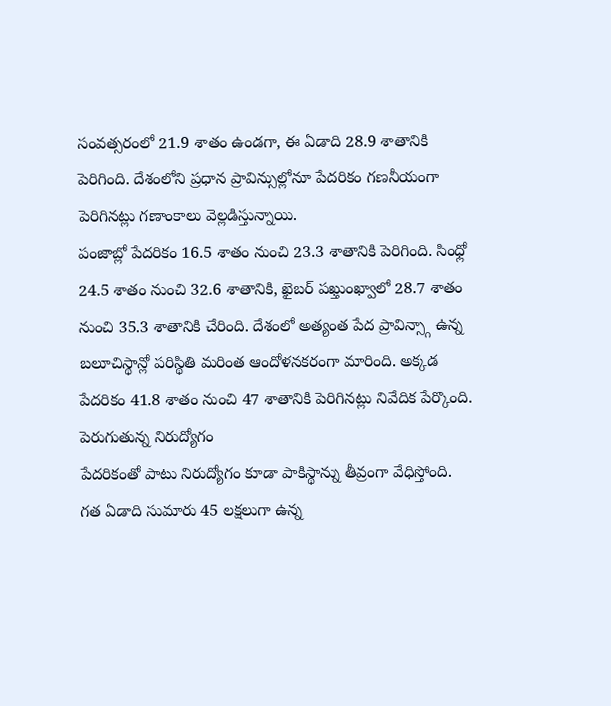సంవత్సరంలో 21.9 శాతం ఉండగా, ఈ ఏడాది 28.9 శాతానికి పెరిగింది. దేశంలోని ప్రధాన ప్రావిన్సుల్లోనూ పేదరికం గణనీయంగా పెరిగినట్లు గణాంకాలు వెల్లడిస్తున్నాయి.
పంజాబ్లో పేదరికం 16.5 శాతం నుంచి 23.3 శాతానికి పెరిగింది. సింధ్లో 24.5 శాతం నుంచి 32.6 శాతానికి, ఖైబర్ పఖ్తుంఖ్వాలో 28.7 శాతం నుంచి 35.3 శాతానికి చేరింది. దేశంలో అత్యంత పేద ప్రావిన్స్గా ఉన్న బలూచిస్థాన్లో పరిస్థితి మరింత ఆందోళనకరంగా మారింది. అక్కడ పేదరికం 41.8 శాతం నుంచి 47 శాతానికి పెరిగినట్లు నివేదిక పేర్కొంది.
పెరుగుతున్న నిరుద్యోగం
పేదరికంతో పాటు నిరుద్యోగం కూడా పాకిస్థాన్ను తీవ్రంగా వేధిస్తోంది. గత ఏడాది సుమారు 45 లక్షలుగా ఉన్న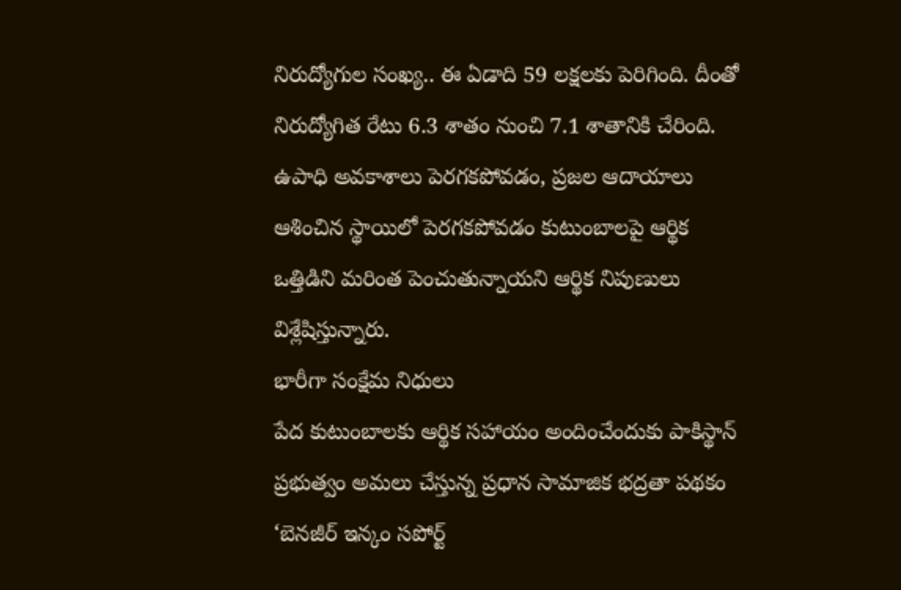నిరుద్యోగుల సంఖ్య.. ఈ ఏడాది 59 లక్షలకు పెరిగింది. దీంతో నిరుద్యోగిత రేటు 6.3 శాతం నుంచి 7.1 శాతానికి చేరింది.
ఉపాధి అవకాశాలు పెరగకపోవడం, ప్రజల ఆదాయాలు ఆశించిన స్థాయిలో పెరగకపోవడం కుటుంబాలపై ఆర్థిక ఒత్తిడిని మరింత పెంచుతున్నాయని ఆర్థిక నిపుణులు విశ్లేషిస్తున్నారు.
భారీగా సంక్షేమ నిధులు
పేద కుటుంబాలకు ఆర్థిక సహాయం అందించేందుకు పాకిస్థాన్ ప్రభుత్వం అమలు చేస్తున్న ప్రధాన సామాజిక భద్రతా పథకం ‘బెనజీర్ ఇన్కం సపోర్ట్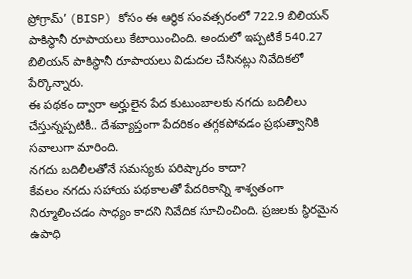ప్రోగ్రామ్’ (BISP) కోసం ఈ ఆర్థిక సంవత్సరంలో 722.9 బిలియన్ పాకిస్థానీ రూపాయలు కేటాయించింది. అందులో ఇప్పటికే 540.27 బిలియన్ పాకిస్థానీ రూపాయలు విడుదల చేసినట్లు నివేదికలో పేర్కొన్నారు.
ఈ పథకం ద్వారా అర్హులైన పేద కుటుంబాలకు నగదు బదిలీలు చేస్తున్నప్పటికీ.. దేశవ్యాప్తంగా పేదరికం తగ్గకపోవడం ప్రభుత్వానికి సవాలుగా మారింది.
నగదు బదిలీలతోనే సమస్యకు పరిష్కారం కాదా?
కేవలం నగదు సహాయ పథకాలతో పేదరికాన్ని శాశ్వతంగా నిర్మూలించడం సాధ్యం కాదని నివేదిక సూచించింది. ప్రజలకు స్థిరమైన ఉపాధి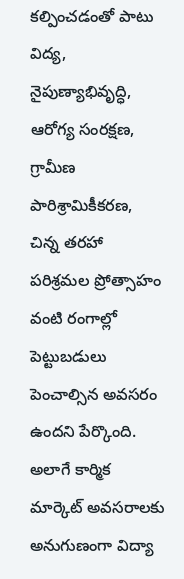కల్పించడంతో పాటు విద్య, నైపుణ్యాభివృద్ధి, ఆరోగ్య సంరక్షణ, గ్రామీణ పారిశ్రామికీకరణ, చిన్న తరహా పరిశ్రమల ప్రోత్సాహం వంటి రంగాల్లో పెట్టుబడులు పెంచాల్సిన అవసరం ఉందని పేర్కొంది.
అలాగే కార్మిక మార్కెట్ అవసరాలకు అనుగుణంగా విద్యా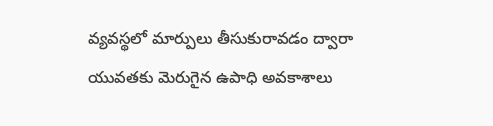వ్యవస్థలో మార్పులు తీసుకురావడం ద్వారా యువతకు మెరుగైన ఉపాధి అవకాశాలు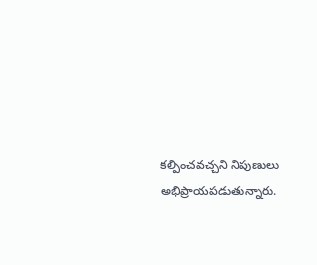కల్పించవచ్చని నిపుణులు అభిప్రాయపడుతున్నారు.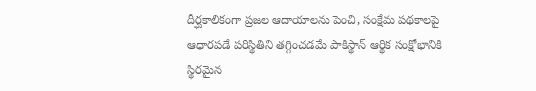దీర్ఘకాలికంగా ప్రజల ఆదాయాలను పెంచి, సంక్షేమ పథకాలపై ఆధారపడే పరిస్థితిని తగ్గించడమే పాకిస్థాన్ ఆర్థిక సంక్షోభానికి స్థిరమైన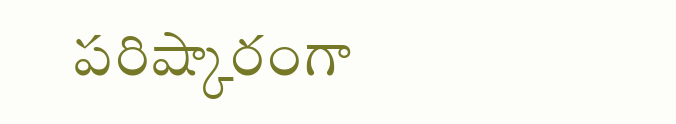పరిష్కారంగా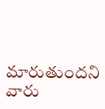మారుతుందని వారు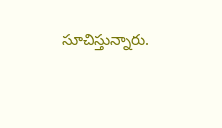సూచిస్తున్నారు.